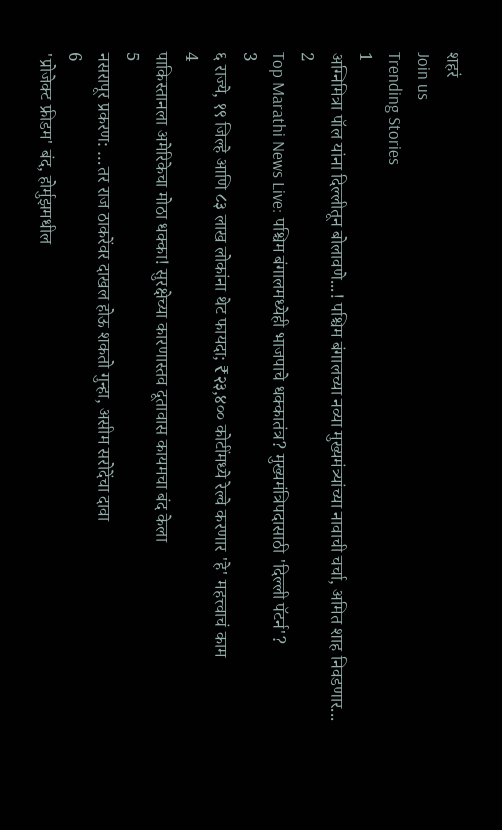शहरं
Join us
Trending Stories
1
अग्निमित्रा पॉल यांना दिल्लीतून बोलावणे...! पश्चिम बंगालच्या नव्या मुख्यमंत्र्यांच्या नावाची चर्चा, अमित शाह निवडणार...
2
Top Marathi News Live: पश्चिम बंगालमध्येही भाजपाचे धक्कातंत्र? मुख्यमंत्रिपदासाठी 'दिल्ली पॅटर्न'?
3
६ राज्ये, १९ जिल्हे आणि ८३ लाख लोकांना थेट फायदा; ₹२३,४०० कोटींमध्ये रेल्वे करणार 'हे' महत्त्वाचं काम
4
पाकिस्तानला अमेरिकेचा मोठा धक्का! सुरक्षेच्या कारणास्तव दूतावास कायमचा बंद केला
5
नसरापूर प्रकरण: …तर राज ठाकरेंवर दाखल होऊ शकतो गुन्हा, असीम सरोदेंचा दावा
6
'प्रोजेक्ट फ्रीडम' बंद, होर्मुझमधील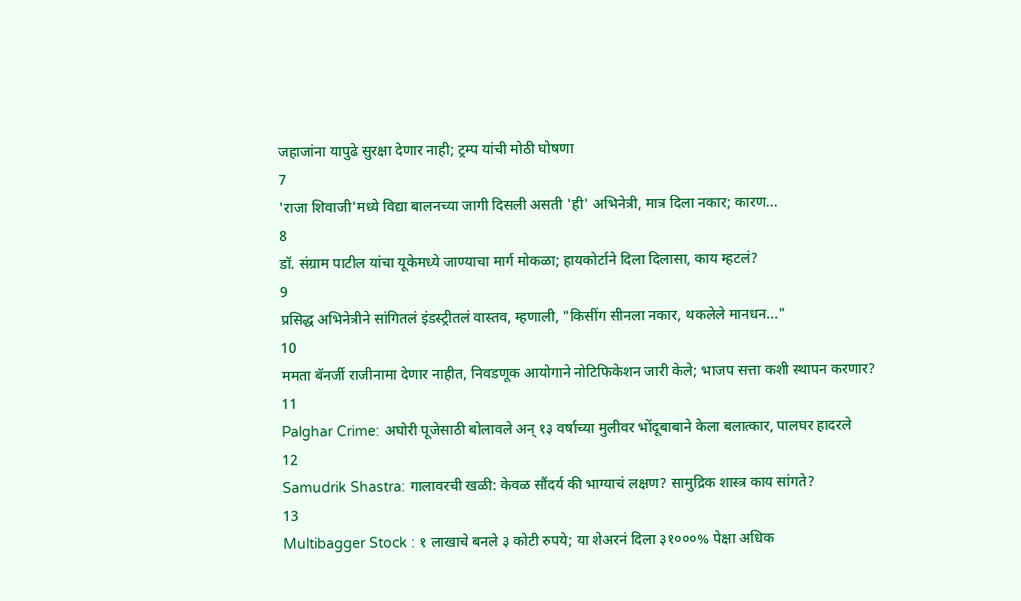जहाजांना यापुढे सुरक्षा देणार नाही; ट्रम्प यांची मोठी घोषणा
7
'राजा शिवाजी'मध्ये विद्या बालनच्या जागी दिसली असती 'ही' अभिनेत्री, मात्र दिला नकार; कारण...
8
डॉ. संग्राम पाटील यांचा यूकेमध्ये जाण्याचा मार्ग मोकळा; हायकोर्टाने दिला दिलासा, काय म्हटलं?
9
प्रसिद्ध अभिनेत्रीने सांगितलं इंडस्ट्रीतलं वास्तव, म्हणाली, "किसींग सीनला नकार, थकलेले मानधन..."
10
ममता बॅनर्जी राजीनामा देणार नाहीत, निवडणूक आयोगाने नोटिफिकेशन जारी केले; भाजप सत्ता कशी स्थापन करणार?
11
Palghar Crime: अघोरी पूजेसाठी बोलावले अन् १३ वर्षाच्या मुलीवर भोंदूबाबाने केला बलात्कार, पालघर हादरले
12
Samudrik Shastra: गालावरची खळी: केवळ सौंदर्य की भाग्याचं लक्षण? सामुद्रिक शास्त्र काय सांगते?
13
Multibagger Stock : १ लाखाचे बनले ३ कोटी रुपये; या शेअरनं दिला ३१०००% पेक्षा अधिक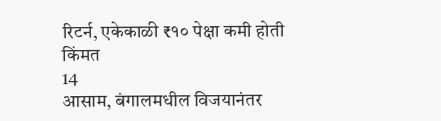रिटर्न, एकेकाळी ₹१० पेक्षा कमी होती किंमत
14
आसाम, बंगालमधील विजयानंतर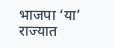भाजपा ‘या’ राज्यात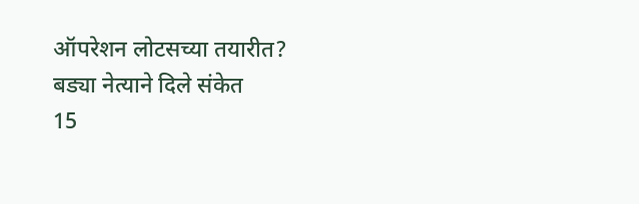ऑपरेशन लोटसच्या तयारीत? बड्या नेत्याने दिले संकेत
15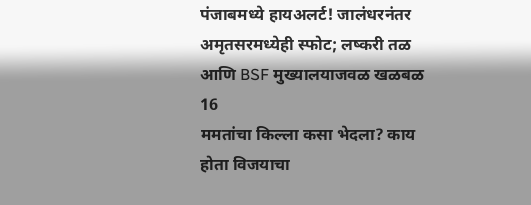पंजाबमध्ये हायअलर्ट! जालंधरनंतर अमृतसरमध्येही स्फोट; लष्करी तळ आणि BSF मुख्यालयाजवळ खळबळ
16
ममतांचा किल्ला कसा भेदला? काय होता विजयाचा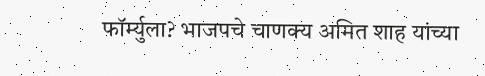फॉर्म्युला? भाजपचे चाणक्य अमित शाह यांच्या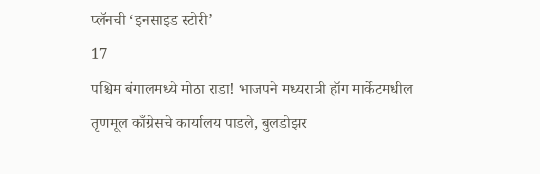प्लॅनची ‘इनसाइड स्टोरी’
17
पश्चिम बंगालमध्ये मोठा राडा! भाजपने मध्यरात्री हॉग मार्केटमधील तृणमूल काँग्रेसचे कार्यालय पाडले, बुलडोझर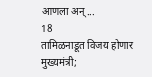आणला अन्...
18
तामिळनाडूत विजय होणार मुख्यमंत्री;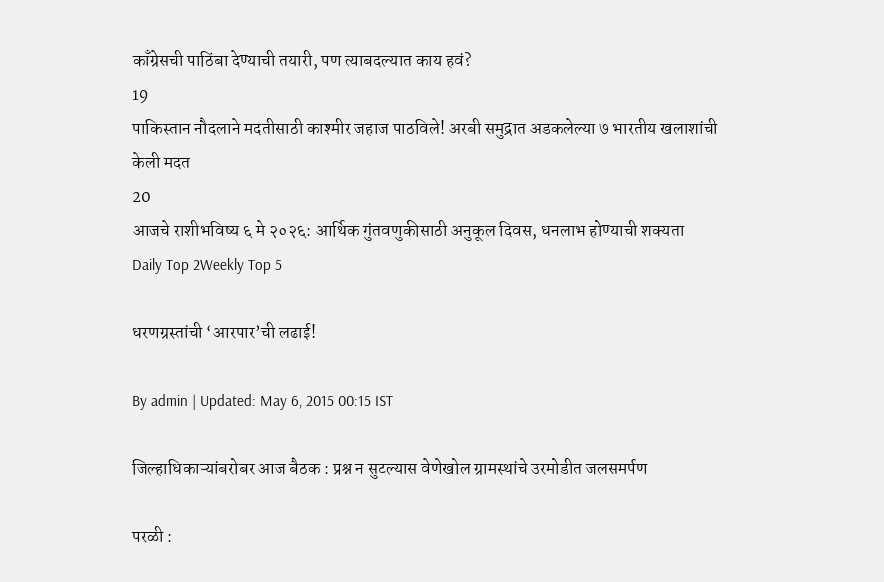काँग्रेसची पाठिंबा देण्याची तयारी, पण त्याबदल्यात काय हवं?
19
पाकिस्तान नौदलाने मदतीसाठी काश्मीर जहाज पाठविले! अरबी समुद्रात अडकलेल्या ७ भारतीय खलाशांची केली मदत
20
आजचे राशीभविष्य ६ मे २०२६: आर्थिक गुंतवणुकीसाठी अनुकूल दिवस, धनलाभ होण्याची शक्यता
Daily Top 2Weekly Top 5

धरणग्रस्तांची ‘आरपार’ची लढाई!

By admin | Updated: May 6, 2015 00:15 IST

जिल्हाधिकाऱ्यांबरोबर आज बैठक : प्रश्न न सुटल्यास वेणेखोल ग्रामस्थांचे उरमोडीत जलसमर्पण

परळी :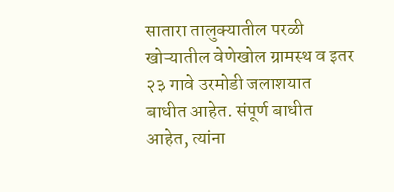सातारा तालुक्यातील परळी खोऱ्यातील वेणेखोल ग्रामस्थ व इतर २३ गावे उरमोडी जलाशयात बाधीत आहेत. संपूर्ण बाधीत आहेत, त्यांना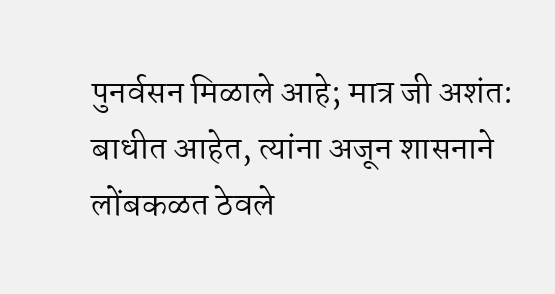पुनर्वसन मिळाले आहे; मात्र जी अशंत: बाधीत आहेत, त्यांना अजून शासनाने लोंबकळत ठेवले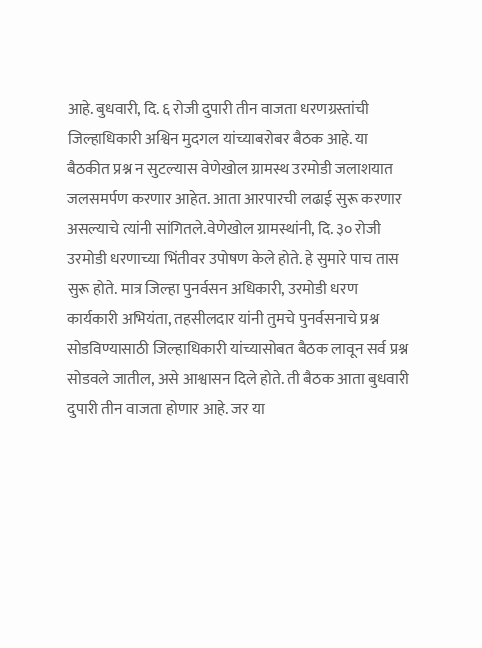आहे. बुधवारी, दि. ६ रोजी दुपारी तीन वाजता धरणग्रस्तांची जिल्हाधिकारी अश्विन मुदगल यांच्याबरोबर बैठक आहे. या बैठकीत प्रश्न न सुटल्यास वेणेखोल ग्रामस्थ उरमोडी जलाशयात जलसमर्पण करणार आहेत. आता आरपारची लढाई सुरू करणार असल्याचे त्यांनी सांगितले.वेणेखोल ग्रामस्थांनी, दि. ३० रोजी उरमोडी धरणाच्या भिंतीवर उपोषण केले होते. हे सुमारे पाच तास सुरू होते. मात्र जिल्हा पुनर्वसन अधिकारी, उरमोडी धरण कार्यकारी अभियंता, तहसीलदार यांनी तुमचे पुनर्वसनाचे प्रश्न सोडविण्यासाठी जिल्हाधिकारी यांच्यासोबत बैठक लावून सर्व प्रश्न सोडवले जातील, असे आश्वासन दिले होते. ती बैठक आता बुधवारी दुपारी तीन वाजता होणार आहे. जर या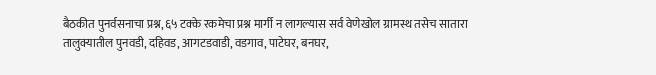बैठकीत पुनर्वसनाचा प्रश्न, ६५ टक्के रकमेचा प्रश्न मार्गी न लागल्यास सर्व वेणेखोल ग्रामस्थ तसेच सातारा तालुक्यातील पुनवडी, दहिवड, आगटडवाडी, वडगाव, पाटेघर, बनघर,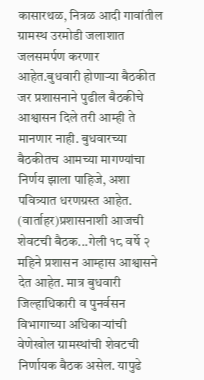कासारथळ, नित्रळ आदी गावांतील ग्रामस्थ उरमोडी जलाशात जलसमर्पण करणार आहेत.बुधवारी होणाऱ्या बैठकीत जर प्रशासनाने पुढील बैठकीचे आश्वासन दिले तरी आम्ही ते मानणार नाही. बुधवारच्या बैठकीतच आमच्या मागण्यांचा निर्णय झाला पाहिजे, अशा पवित्र्यात धरणग्रस्त आहेत. (वार्ताहर)प्रशासनाशी आजची शेवटची बैठक...गेली १८ वर्षे २ महिने प्रशासन आम्हास आश्वासने देत आहेत. मात्र बुधवारी जिल्हाधिकारी व पुनर्वसन विभागाच्या अधिकाऱ्यांची वेणेखोल ग्रामस्थांची शेवटची निर्णायक बैठक असेल. यापुढे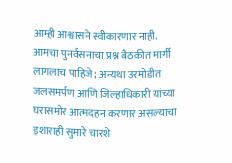आम्ही आश्वासने स्वीकारणार नाही. आमचा पुनर्वसनाचा प्रश्न बैठकीत मार्गी लागलाच पाहिजे; अन्यथा उरमोडीत जलसमर्पण आणि जिल्हाधिकारी यांच्या घरासमोर आत्मदहन करणार असल्याचा इशाराही सुमारे चारशे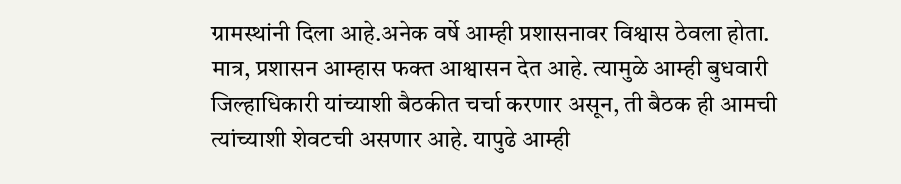ग्रामस्थांनी दिला आहे.अनेक वर्षे आम्ही प्रशासनावर विश्वास ठेवला होता. मात्र, प्रशासन आम्हास फक्त आश्वासन देत आहे. त्यामुळे आम्ही बुधवारी जिल्हाधिकारी यांच्याशी बैठकीत चर्चा करणार असून, ती बैठक ही आमची त्यांच्याशी शेवटची असणार आहे. यापुढे आम्ही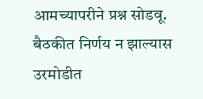आमच्यापरीने प्रश्न सोडवू. बैठकीत निर्णय न झाल्यास उरमोडीत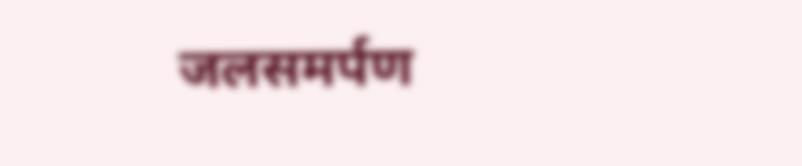जलसमर्पण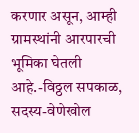करणार असून, आम्ही ग्रामस्थांनी आरपारची भूमिका घेतली आहे.-विठ्ठल सपकाळ, सदस्य-वेणेखोल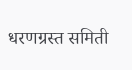धरणग्रस्त समिती